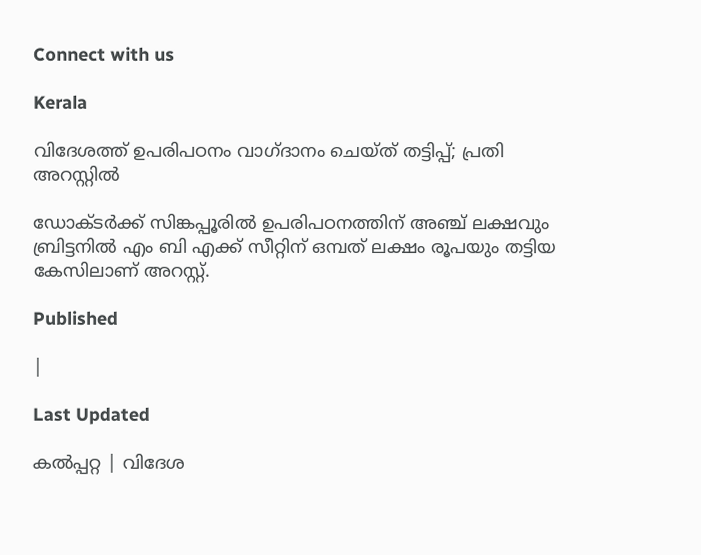Connect with us

Kerala

വിദേശത്ത് ഉപരിപഠനം വാഗ്ദാനം ചെയ്ത് തട്ടിപ്പ്; പ്രതി അറസ്റ്റില്‍

ഡോക്ടര്‍ക്ക് സിങ്കപ്പൂരില്‍ ഉപരിപഠനത്തിന് അഞ്ച് ലക്ഷവും ബ്രിട്ടനില്‍ എം ബി എക്ക് സീറ്റിന് ഒമ്പത് ലക്ഷം രൂപയും തട്ടിയ കേസിലാണ് അറസ്റ്റ്.

Published

|

Last Updated

കല്‍പ്പറ്റ | വിദേശ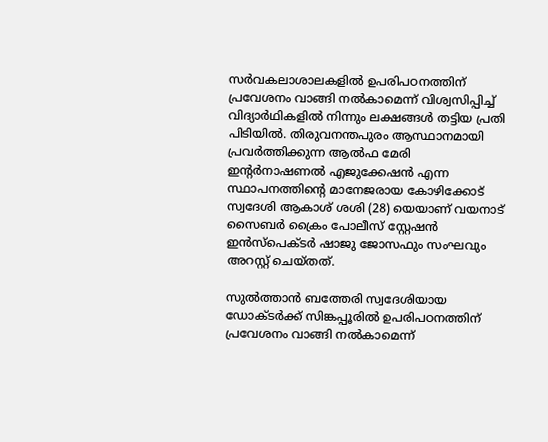സര്‍വകലാശാലകളില്‍ ഉപരിപഠനത്തിന് പ്രവേശനം വാങ്ങി നല്‍കാമെന്ന് വിശ്വസിപ്പിച്ച് വിദ്യാര്‍ഥികളില്‍ നിന്നും ലക്ഷങ്ങള്‍ തട്ടിയ പ്രതി പിടിയില്‍. തിരുവനന്തപുരം ആസ്ഥാനമായി പ്രവര്‍ത്തിക്കുന്ന ആല്‍ഫ മേരി ഇന്റര്‍നാഷണല്‍ എജുക്കേഷന്‍ എന്ന സ്ഥാപനത്തിന്റെ മാനേജരായ കോഴിക്കോട് സ്വദേശി ആകാശ് ശശി (28) യെയാണ് വയനാട് സൈബര്‍ ക്രൈം പോലീസ് സ്റ്റേഷന്‍ ഇന്‍സ്‌പെക്ടര്‍ ഷാജു ജോസഫും സംഘവും അറസ്റ്റ് ചെയ്തത്.

സുൽത്താൻ ബത്തേരി സ്വദേശിയായ ഡോക്ടര്‍ക്ക് സിങ്കപ്പൂരില്‍ ഉപരിപഠനത്തിന് പ്രവേശനം വാങ്ങി നല്‍കാമെന്ന്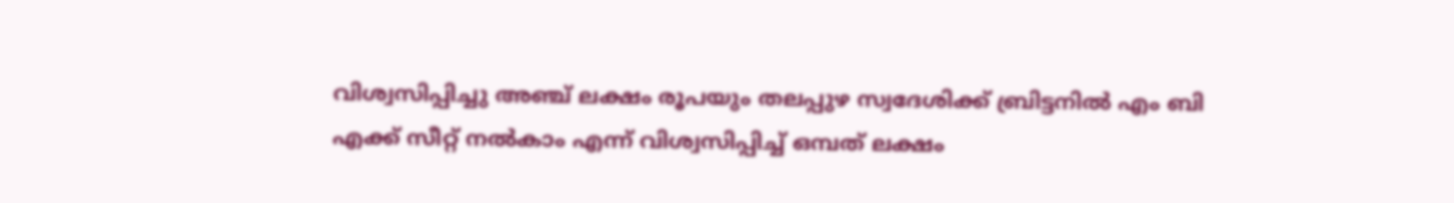വിശ്വസിപ്പിച്ചു അഞ്ച് ലക്ഷം രൂപയും തലപ്പുഴ സ്വദേശിക്ക് ബ്രിട്ടനില്‍ എം ബി എക്ക് സീറ്റ് നല്‍കാം എന്ന് വിശ്വസിപ്പിച്ച് ഒമ്പത് ലക്ഷം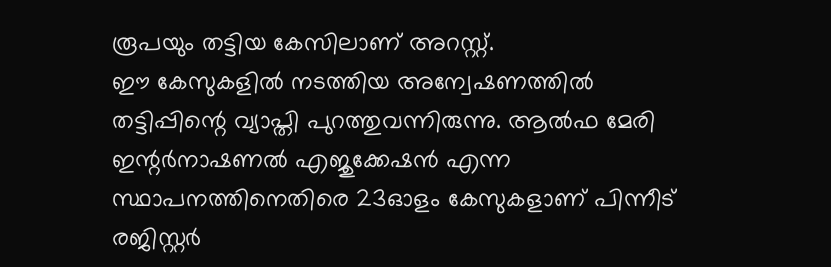രൂപയും തട്ടിയ കേസിലാണ് അറസ്റ്റ്.
ഈ കേസുകളില്‍ നടത്തിയ അന്വേഷണത്തില്‍ തട്ടിപ്പിന്റെ വ്യാപ്തി പുറത്തുവന്നിരുന്നു. ആല്‍ഫ മേരി ഇന്റര്‍നാഷണല്‍ എജുക്കേഷന്‍ എന്ന സ്ഥാപനത്തിനെതിരെ 23ഓളം കേസുകളാണ് പിന്നീട് രജിസ്റ്റര്‍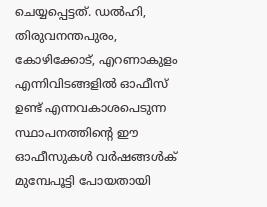ചെയ്യപ്പെട്ടത്. ഡല്‍ഹി, തിരുവനന്തപുരം, കോഴിക്കോട്, എറണാകുളം എന്നിവിടങ്ങളില്‍ ഓഫീസ് ഉണ്ട് എന്നവകാശപെടുന്ന സ്ഥാപനത്തിന്റെ ഈ ഓഫീസുകള്‍ വര്‍ഷങ്ങള്‍ക് മുമ്പേപൂട്ടി പോയതായി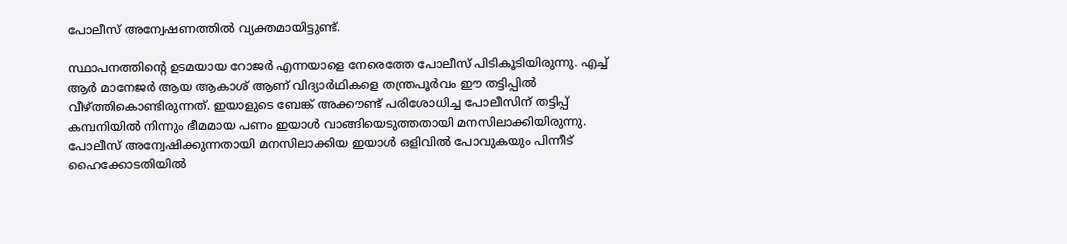പോലീസ് അന്വേഷണത്തില്‍ വ്യക്തമായിട്ടുണ്ട്.

സ്ഥാപനത്തിന്റെ ഉടമയായ റോജര്‍ എന്നയാളെ നേരെത്തേ പോലീസ് പിടികൂടിയിരുന്നു. എച്ച് ആര്‍ മാനേജര്‍ ആയ ആകാശ് ആണ് വിദ്യാര്‍ഥികളെ തന്ത്രപൂര്‍വം ഈ തട്ടിപ്പില്‍ വീഴ്ത്തികൊണ്ടിരുന്നത്. ഇയാളുടെ ബേങ്ക് അക്കൗണ്ട് പരിശോധിച്ച പോലീസിന് തട്ടിപ്പ് കമ്പനിയില്‍ നിന്നും ഭീമമായ പണം ഇയാള്‍ വാങ്ങിയെടുത്തതായി മനസിലാക്കിയിരുന്നു. പോലീസ് അന്വേഷിക്കുന്നതായി മനസിലാക്കിയ ഇയാള്‍ ഒളിവില്‍ പോവുകയും പിന്നീട് ഹൈക്കോടതിയില്‍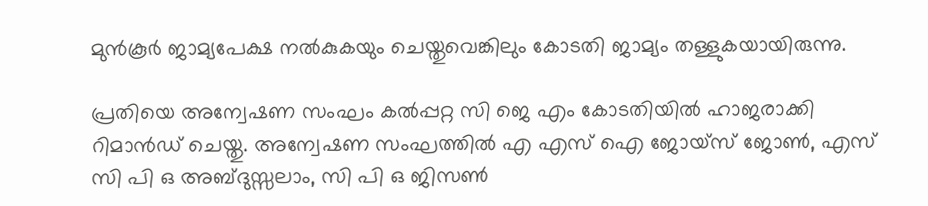മുന്‍കൂര്‍ ജാമ്യപേക്ഷ നല്‍കുകയും ചെയ്തുവെങ്കിലും കോടതി ജാമ്യം തള്ളുകയായിരുന്നു.

പ്രതിയെ അന്വേഷണ സംഘം കല്‍പ്പറ്റ സി ജെ എം കോടതിയില്‍ ഹാജരാക്കി റിമാന്‍ഡ് ചെയ്തു. അന്വേഷണ സംഘത്തില്‍ എ എസ് ഐ ജോയ്സ് ജോണ്‍, എസ് സി പി ഒ അബ്ദുസ്സലാം, സി പി ഒ ജിസണ്‍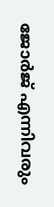ജോര്‍ജ് എന്നിവരും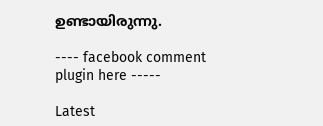ഉണ്ടായിരുന്നു.

---- facebook comment plugin here -----

Latest